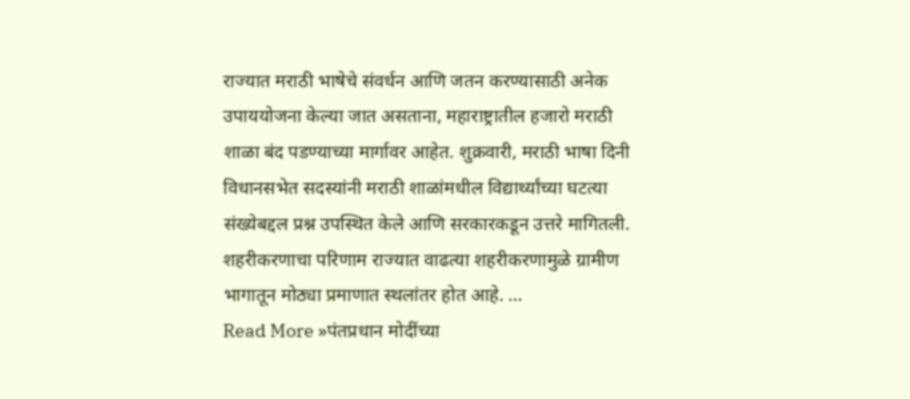राज्यात मराठी भाषेचे संवर्धन आणि जतन करण्यासाठी अनेक उपाययोजना केल्या जात असताना, महाराष्ट्रातील हजारो मराठी शाळा बंद पडण्याच्या मार्गावर आहेत. शुक्रवारी, मराठी भाषा दिनी विधानसभेत सदस्यांनी मराठी शाळांमधील विद्यार्थ्यांच्या घटत्या संख्येबद्दल प्रश्न उपस्थित केले आणि सरकारकडून उत्तरे मागितली. शहरीकरणाचा परिणाम राज्यात वाढत्या शहरीकरणामुळे ग्रामीण भागातून मोठ्या प्रमाणात स्थलांतर होत आहे. …
Read More »पंतप्रधान मोदींच्या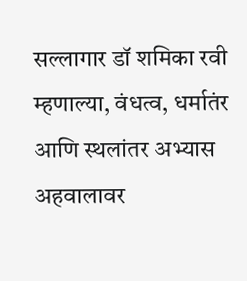सल्लागार डॉ शमिका रवी म्हणाल्या, वंधत्व, धर्मातंर आणि स्थलांतर अभ्यास अहवालावर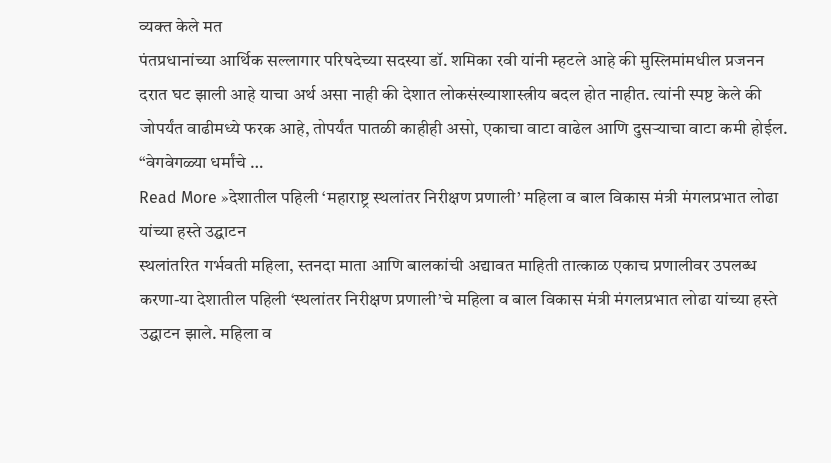व्यक्त केले मत
पंतप्रधानांच्या आर्थिक सल्लागार परिषदेच्या सदस्या डॉ. शमिका रवी यांनी म्हटले आहे की मुस्लिमांमधील प्रजनन दरात घट झाली आहे याचा अर्थ असा नाही की देशात लोकसंख्याशास्त्रीय बदल होत नाहीत. त्यांनी स्पष्ट केले की जोपर्यंत वाढीमध्ये फरक आहे, तोपर्यंत पातळी काहीही असो, एकाचा वाटा वाढेल आणि दुसऱ्याचा वाटा कमी होईल. “वेगवेगळ्या धर्मांचे …
Read More »देशातील पहिली ‘महाराष्ट्र स्थलांतर निरीक्षण प्रणाली’ महिला व बाल विकास मंत्री मंगलप्रभात लोढा यांच्या हस्ते उद्घाटन
स्थलांतरित गर्भवती महिला, स्तनदा माता आणि बालकांची अद्यावत माहिती तात्काळ एकाच प्रणालीवर उपलब्ध करणा-या देशातील पहिली ‘स्थलांतर निरीक्षण प्रणाली’चे महिला व बाल विकास मंत्री मंगलप्रभात लोढा यांच्या हस्ते उद्घाटन झाले. महिला व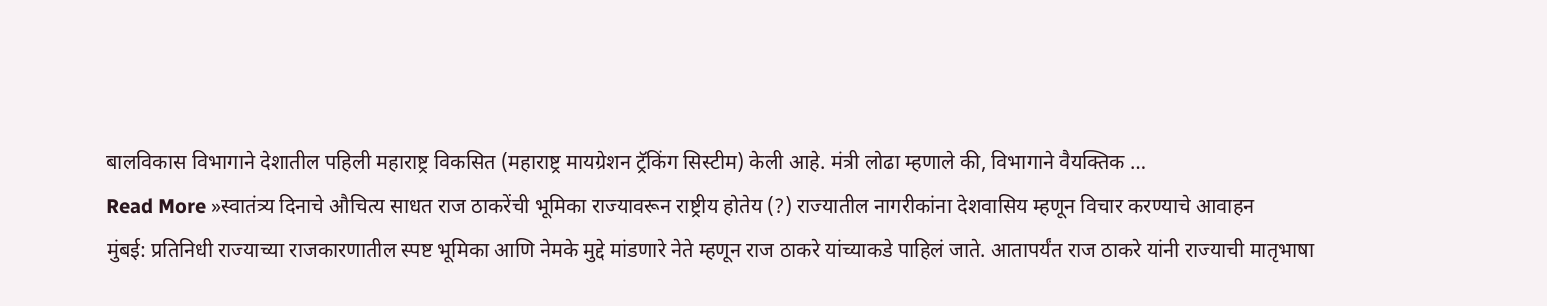बालविकास विभागाने देशातील पहिली महाराष्ट्र विकसित (महाराष्ट्र मायग्रेशन ट्रॅकिंग सिस्टीम) केली आहे. मंत्री लोढा म्हणाले की, विभागाने वैयक्तिक …
Read More »स्वातंत्र्य दिनाचे औचित्य साधत राज ठाकरेंची भूमिका राज्यावरून राष्ट्रीय होतेय (?) राज्यातील नागरीकांना देशवासिय म्हणून विचार करण्याचे आवाहन
मुंबई: प्रतिनिधी राज्याच्या राजकारणातील स्पष्ट भूमिका आणि नेमके मुद्दे मांडणारे नेते म्हणून राज ठाकरे यांच्याकडे पाहिलं जाते. आतापर्यंत राज ठाकरे यांनी राज्याची मातृभाषा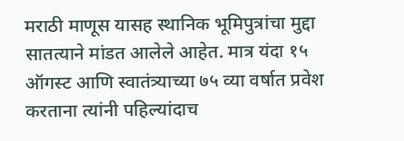मराठी माणूस यासह स्थानिक भूमिपुत्रांचा मुद्दा सातत्याने मांडत आलेले आहेत. मात्र यंदा १५ ऑगस्ट आणि स्वातंत्र्याच्या ७५ व्या वर्षात प्रवेश करताना त्यांनी पहिल्यांदाच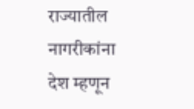राज्यातील नागरीकांना देश म्हणून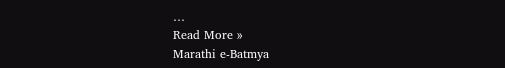…
Read More »
Marathi e-Batmya